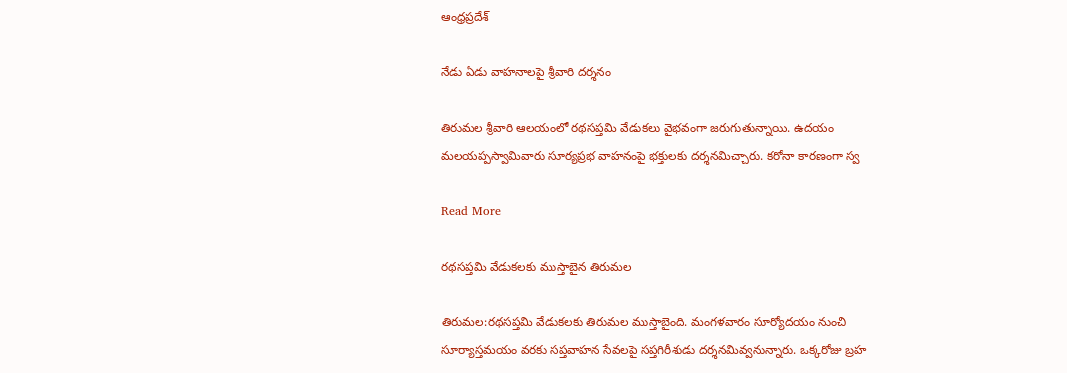ఆంధ్రప్రదేశ్

నేడు ఏడు వాహనాలపై శ్రీవారి దర్శనం

తిరుమల శ్రీవారి ఆలయంలో రథసప్తమి వేడుకలు వైభవంగా జరుగుతున్నాయి. ఉదయం  మలయప్పస్వామివారు సూర్యప్రభ వాహనంపై భక్తులకు దర్శనమిచ్చారు. కరోనా కారణంగా స్వ

Read More

రథసప్తమి వేడుకలకు ముస్తాబైన తిరుమల

తిరుమల:రథసప్తమి వేడుకలకు తిరుమల ముస్తాబైంది. మంగళవారం సూర్యోదయం నుంచి సూర్యాస్తమయం వరకు సప్తవాహన సేవలపై సప్తగిరీశుడు దర్శనమివ్వనున్నారు. ఒక్కరోజు బ్రహ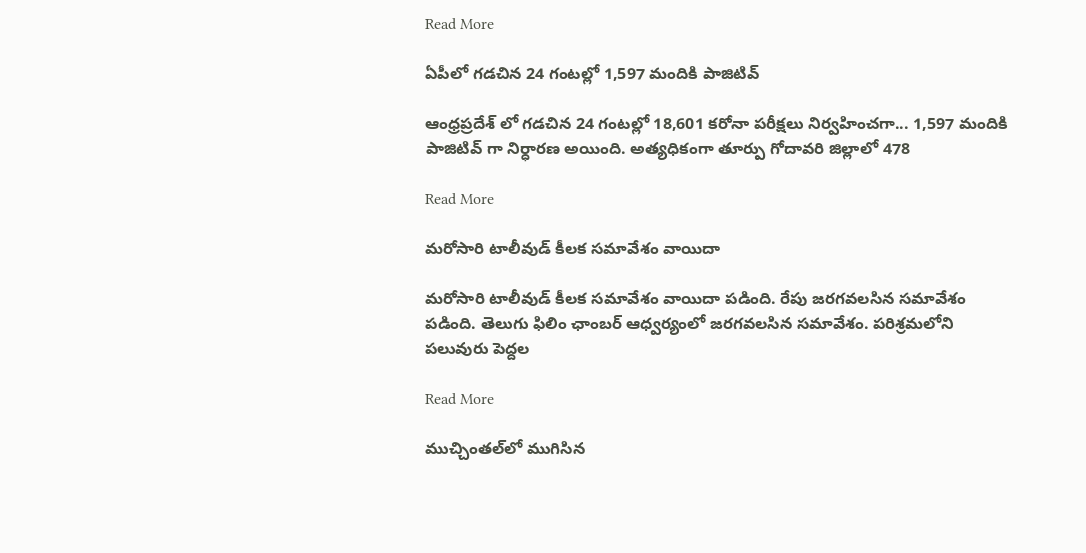Read More

ఏపీలో గడచిన 24 గంటల్లో 1,597 మందికి పాజిటివ్

ఆంధ్రప్రదేశ్ లో గడచిన 24 గంటల్లో 18,601 కరోనా పరీక్షలు నిర్వహించగా... 1,597 మందికి పాజిటివ్ గా నిర్ధారణ అయింది. అత్యధికంగా తూర్పు గోదావరి జిల్లాలో 478

Read More

మరోసారి టాలీవుడ్ కీలక సమావేశం వాయిదా

మరోసారి టాలీవుడ్ కీలక సమావేశం వాయిదా పడింది. రేపు జరగవలసిన సమావేశం పడింది. తెలుగు ఫిలిం ఛాంబర్ ఆధ్వర్యంలో జరగవలసిన సమావేశం. పరిశ్రమలోని పలువురు పెద్దల

Read More

ముచ్చింతల్‌లో ముగిసిన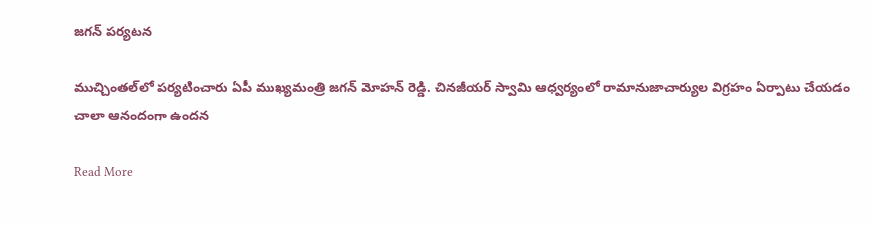జగన్ పర్యటన

ముచ్చింతల్‌లో పర్యటించారు ఏపీ ముఖ్యమంత్రి జగన్ మోహన్ రెడ్డి. చినజీయర్ స్వామి ఆధ్వర్యంలో రామానుజాచార్యుల విగ్రహం ఏర్పాటు చేయడం చాలా ఆనందంగా ఉందన

Read More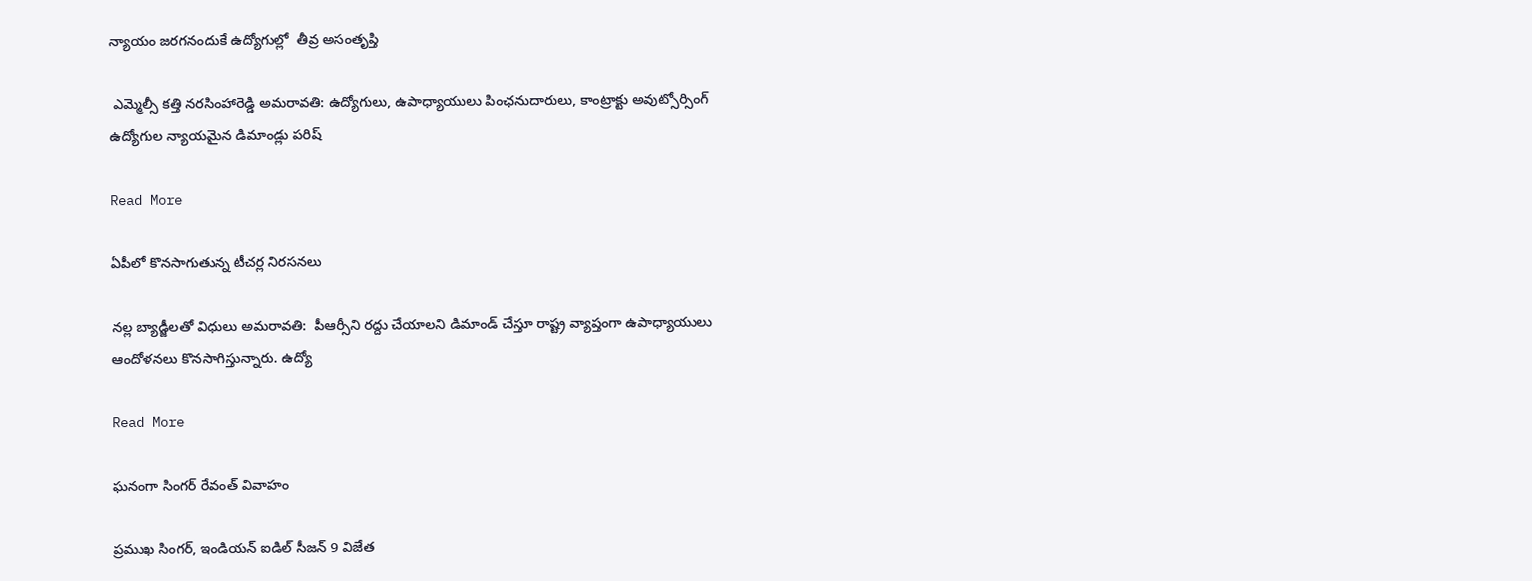న్యాయం జరగనందుకే ఉద్యోగుల్లో  తీవ్ర అసంతృప్తి

 ఎమ్మెల్సీ కత్తి నరసింహారెడ్డి అమరావతి: ఉద్యోగులు, ఉపాధ్యాయులు పింఛనుదారులు, కాంట్రాక్టు అవుట్సోర్సింగ్ ఉద్యోగుల న్యాయమైన డిమాండ్లు పరిష్

Read More

ఏపీలో కొనసాగుతున్న టీచర్ల నిరసనలు

నల్ల బ్యాడ్జీలతో విధులు అమరావతి:  పీఆర్సీని రద్దు చేయాలని డిమాండ్ చేస్తూ రాష్ట్ర వ్యాప్తంగా ఉపాధ్యాయులు ఆందోళనలు కొనసాగిస్తున్నారు. ఉద్యో

Read More

ఘనంగా సింగర్ రేవంత్ వివాహం

ప్రముఖ సింగర్, ఇండియన్ ఐడిల్ సీజన్ 9 విజేత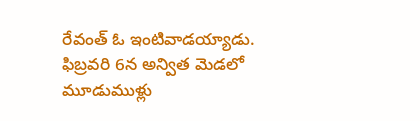రేవంత్ ఓ ఇంటివాడయ్యాడు. ఫిబ్రవరి 6న అన్విత మెడలో మూడుముళ్లు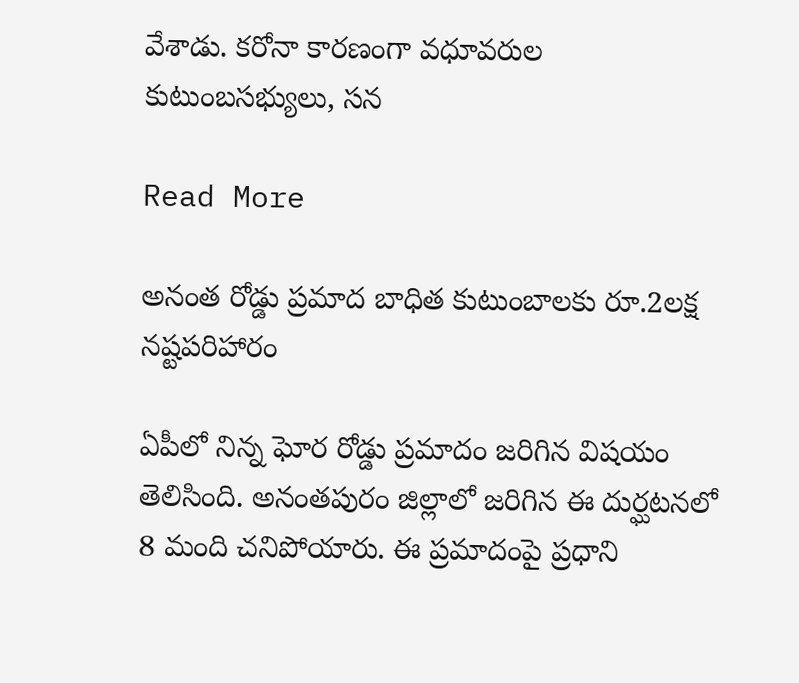వేశాడు. కరోనా కారణంగా వధూవరుల కుటుంబసభ్యులు, సన

Read More

అనంత రోడ్డు ప్రమాద బాధిత కుటుంబాలకు రూ.2లక్ష నష్టపరిహారం

ఏపీలో నిన్న ఘోర రోడ్డు ప్రమాదం జరిగిన విషయం తెలిసింది. అనంతపురం జిల్లాలో జరిగిన ఈ దుర్ఘటనలో 8 మంది చనిపోయారు. ఈ ప్రమాదంపై ప్రధాని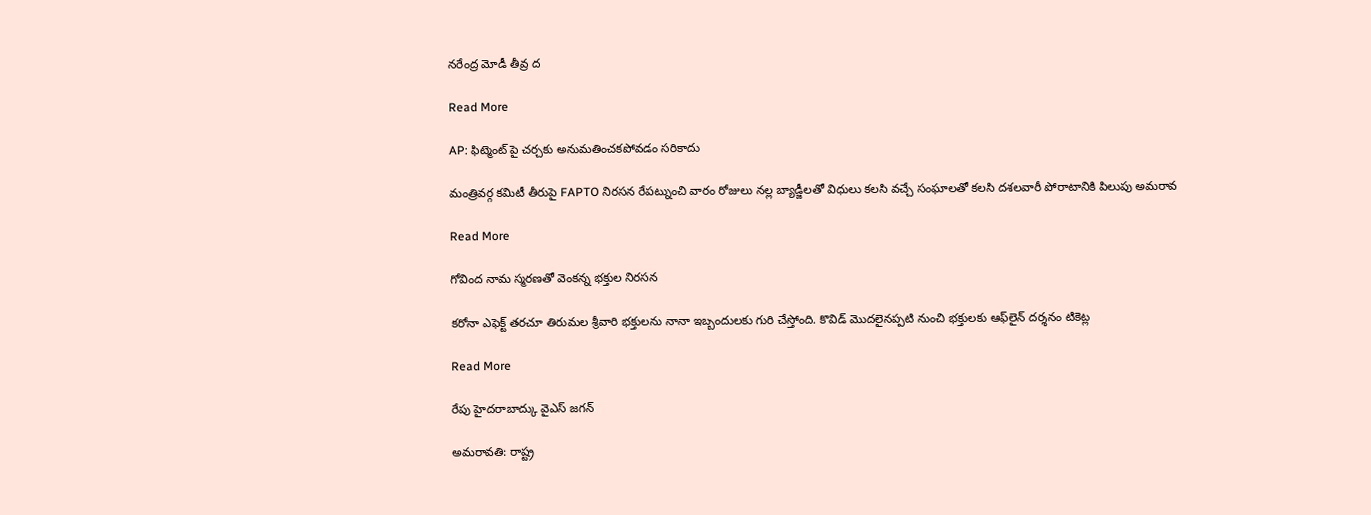నరేంద్ర మోడీ తీవ్ర ద

Read More

AP: ఫిట్మెంట్ పై చర్చకు అనుమతించకపోవడం సరికాదు

మంత్రివర్గ కమిటీ తీరుపై FAPTO నిరసన రేపట్నుంచి వారం రోజులు నల్ల బ్యాడ్జీలతో విధులు కలసి వచ్చే సంఘాలతో కలసి దశలవారీ పోరాటానికి పిలుపు అమరావ

Read More

గోవింద నామ స్మరణతో వెంకన్న భక్తుల నిరసన

కరోనా ఎఫెక్ట్‌ తరచూ తిరుమల శ్రీవారి భక్తులను నానా ఇబ్బందులకు గురి చేస్తోంది. కొవిడ్ మొదలైనప్పటి నుంచి భక్తులకు ఆఫ్‌లైన్‌ దర్శనం టికెట్ల

Read More

రేపు హైదరాబాద్కు వైఎస్ జగన్

అమరావతి: రాష్ట్ర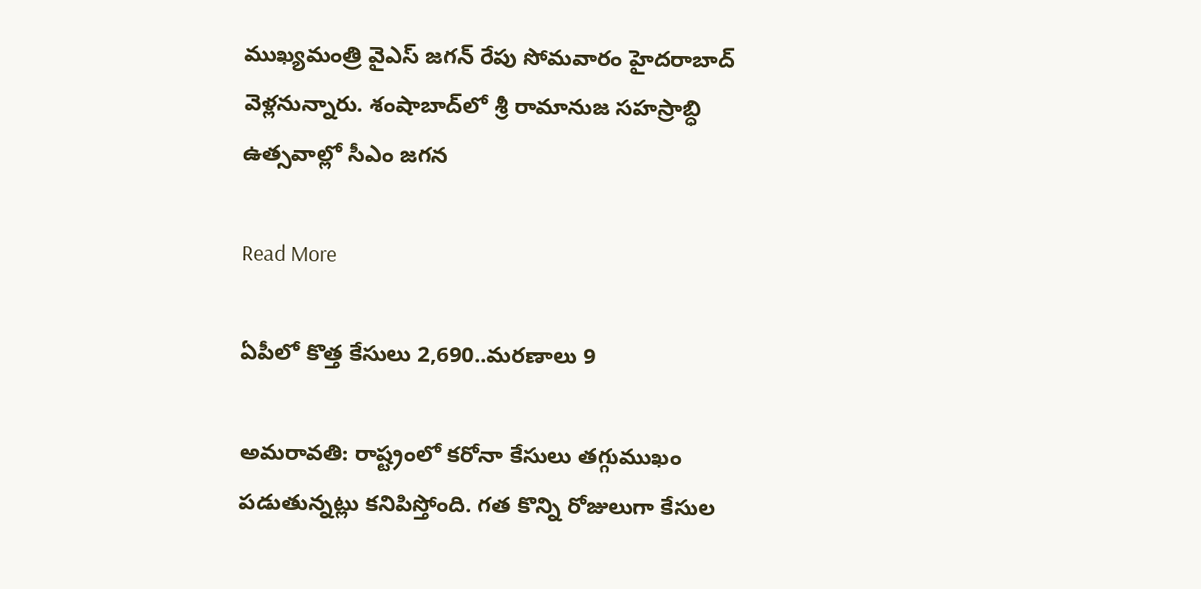ముఖ్యమంత్రి వైఎస్ జగన్‌ రేపు సోమవారం హైదరాబాద్ వెళ్లనున్నారు. శంషాబాద్‌లో‌ శ్రీ రామానుజ సహస్రాబ్ధి ఉత్సవాల్లో సీఎం జగన

Read More

ఏపీలో కొత్త కేసులు 2,690..మరణాలు 9

అమరావతి: రాష్ట్రంలో కరోనా కేసులు తగ్గుముఖం పడుతున్నట్లు కనిపిస్తోంది. గత కొన్ని రోజులుగా కేసుల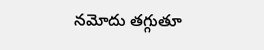నమోదు తగ్గుతూ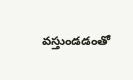వస్తుండడంతో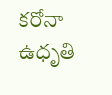కరోనా ఉధృతి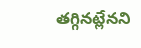తగ్గినట్లేనని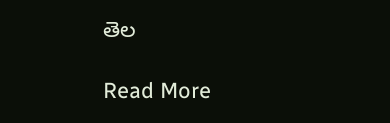తెల

Read More